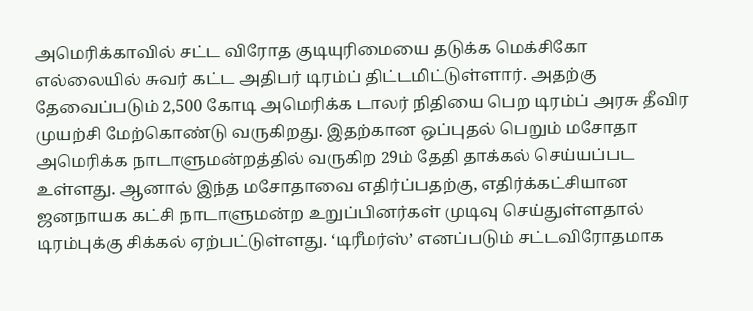அமெரிக்காவில் சட்ட விரோத குடியுரிமையை தடுக்க மெக்சிகோ எல்லையில் சுவர் கட்ட அதிபர் டிரம்ப் திட்டமிட்டுள்ளார். அதற்கு தேவைப்படும் 2,500 கோடி அமெரிக்க டாலர் நிதியை பெற டிரம்ப் அரசு தீவிர முயற்சி மேற்கொண்டு வருகிறது. இதற்கான ஒப்புதல் பெறும் மசோதா அமெரிக்க நாடாளுமன்றத்தில் வருகிற 29ம் தேதி தாக்கல் செய்யப்பட உள்ளது. ஆனால் இந்த மசோதாவை எதிர்ப்பதற்கு, எதிர்க்கட்சியான ஜனநாயக கட்சி நாடாளுமன்ற உறுப்பினர்கள் முடிவு செய்துள்ளதால் டிரம்புக்கு சிக்கல் ஏற்பட்டுள்ளது. ‘டிரீமர்ஸ்’ எனப்படும் சட்டவிரோதமாக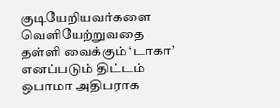குடியேறியவர்களை வெளியேற்றுவதை தள்ளி வைக்கும் ‘டாகா’ எனப்படும் திட்டம் ஒபாமா அதிபராக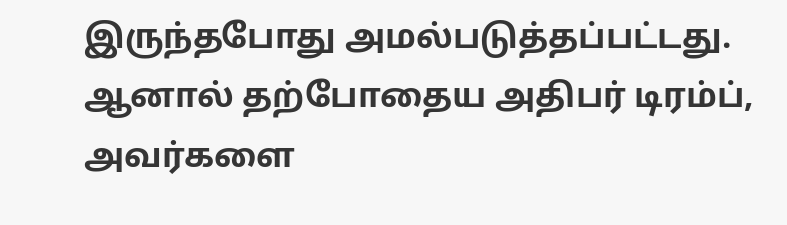இருந்தபோது அமல்படுத்தப்பட்டது. ஆனால் தற்போதைய அதிபர் டிரம்ப், அவர்களை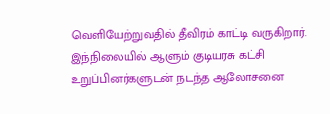வெளியேற்றுவதில் தீவிரம் காட்டி வருகிறார். இந்நிலையில் ஆளும் குடியரசு கட்சி உறுப்பினர்களுடன் நடந்த ஆலோசனை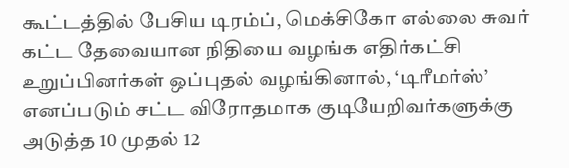கூட்டத்தில் பேசிய டிரம்ப், மெக்சிகோ எல்லை சுவர் கட்ட தேவையான நிதியை வழங்க எதிர்கட்சி உறுப்பினர்கள் ஒப்புதல் வழங்கினால், ‘டிரீமர்ஸ்’ எனப்படும் சட்ட விரோதமாக குடியேறிவர்களுக்கு அடுத்த 10 முதல் 12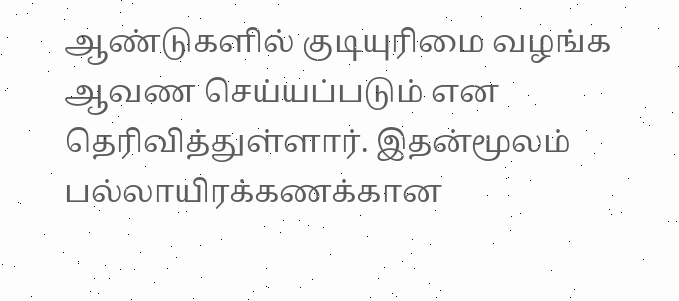ஆண்டுகளில் குடியுரிமை வழங்க ஆவண செய்யப்படும் என தெரிவித்துள்ளார். இதன்மூலம் பல்லாயிரக்கணக்கான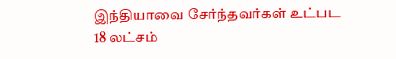இந்தியாவை சேர்ந்தவர்கள் உட்பட 18 லட்சம்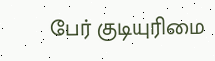பேர் குடியுரிமை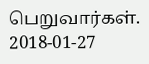பெறுவார்கள்.
2018-01-27